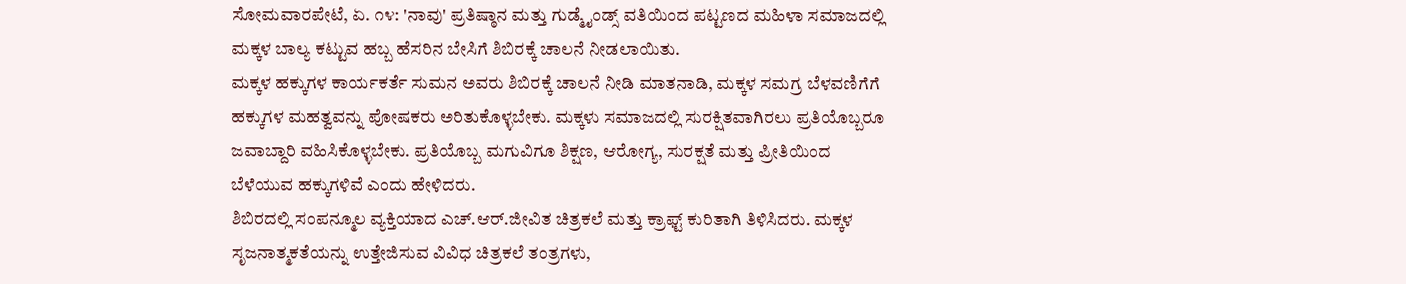ಸೋಮವಾರಪೇಟೆ, ಏ. ೧೪: 'ನಾವು' ಪ್ರತಿಷ್ಠಾನ ಮತ್ತು ಗುಡ್ಮೈಂಡ್ಸ್ ವತಿಯಿಂದ ಪಟ್ಟಣದ ಮಹಿಳಾ ಸಮಾಜದಲ್ಲಿ ಮಕ್ಕಳ ಬಾಲ್ಯ ಕಟ್ಟುವ ಹಬ್ಬ ಹೆಸರಿನ ಬೇಸಿಗೆ ಶಿಬಿರಕ್ಕೆ ಚಾಲನೆ ನೀಡಲಾಯಿತು.
ಮಕ್ಕಳ ಹಕ್ಕುಗಳ ಕಾರ್ಯಕರ್ತೆ ಸುಮನ ಅವರು ಶಿಬಿರಕ್ಕೆ ಚಾಲನೆ ನೀಡಿ ಮಾತನಾಡಿ, ಮಕ್ಕಳ ಸಮಗ್ರ ಬೆಳವಣಿಗೆಗೆ ಹಕ್ಕುಗಳ ಮಹತ್ವವನ್ನು ಪೋಷಕರು ಅರಿತುಕೊಳ್ಳಬೇಕು. ಮಕ್ಕಳು ಸಮಾಜದಲ್ಲಿ ಸುರಕ್ಷಿತವಾಗಿರಲು ಪ್ರತಿಯೊಬ್ಬರೂ ಜವಾಬ್ದಾರಿ ವಹಿಸಿಕೊಳ್ಳಬೇಕು. ಪ್ರತಿಯೊಬ್ಬ ಮಗುವಿಗೂ ಶಿಕ್ಷಣ, ಆರೋಗ್ಯ, ಸುರಕ್ಷತೆ ಮತ್ತು ಪ್ರೀತಿಯಿಂದ ಬೆಳೆಯುವ ಹಕ್ಕುಗಳಿವೆ ಎಂದು ಹೇಳಿದರು.
ಶಿಬಿರದಲ್ಲಿ ಸಂಪನ್ಮೂಲ ವ್ಯಕ್ತಿಯಾದ ಎಚ್.ಆರ್.ಜೀವಿತ ಚಿತ್ರಕಲೆ ಮತ್ತು ಕ್ರಾಫ್ಟ್ ಕುರಿತಾಗಿ ತಿಳಿಸಿದರು. ಮಕ್ಕಳ ಸೃಜನಾತ್ಮಕತೆಯನ್ನು ಉತ್ತೇಜಿಸುವ ವಿವಿಧ ಚಿತ್ರಕಲೆ ತಂತ್ರಗಳು,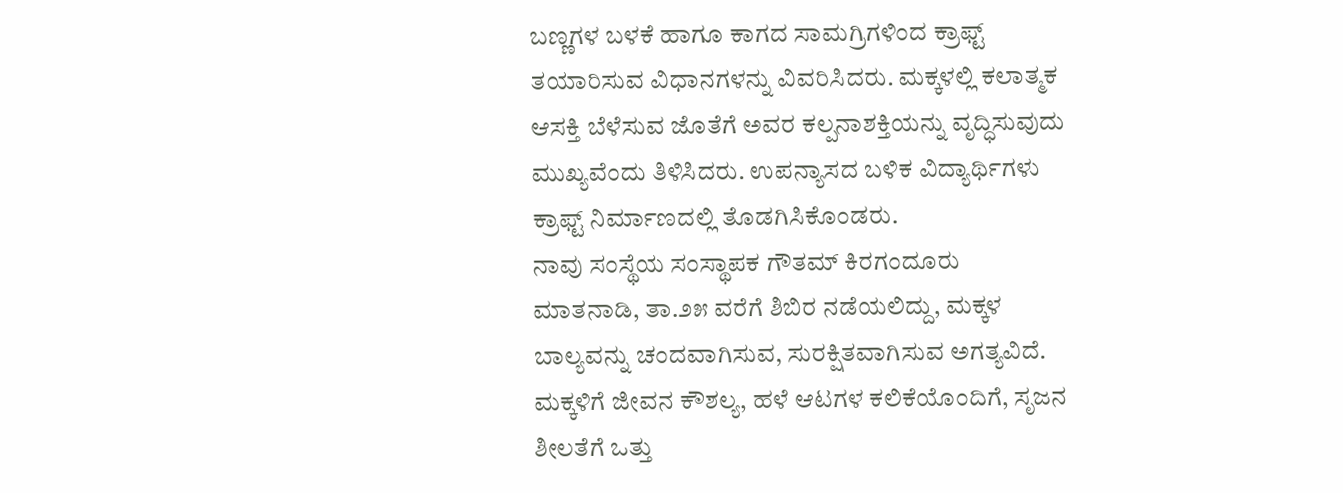ಬಣ್ಣಗಳ ಬಳಕೆ ಹಾಗೂ ಕಾಗದ ಸಾಮಗ್ರಿಗಳಿಂದ ಕ್ರಾಫ್ಟ್ ತಯಾರಿಸುವ ವಿಧಾನಗಳನ್ನು ವಿವರಿಸಿದರು. ಮಕ್ಕಳಲ್ಲಿ ಕಲಾತ್ಮಕ ಆಸಕ್ತಿ ಬೆಳೆಸುವ ಜೊತೆಗೆ ಅವರ ಕಲ್ಪನಾಶಕ್ತಿಯನ್ನು ವೃದ್ಧಿಸುವುದು ಮುಖ್ಯವೆಂದು ತಿಳಿಸಿದರು. ಉಪನ್ಯಾಸದ ಬಳಿಕ ವಿದ್ಯಾರ್ಥಿಗಳು ಕ್ರಾಫ್ಟ್ ನಿರ್ಮಾಣದಲ್ಲಿ ತೊಡಗಿಸಿಕೊಂಡರು.
ನಾವು ಸಂಸ್ಥೆಯ ಸಂಸ್ಥಾಪಕ ಗೌತಮ್ ಕಿರಗಂದೂರು ಮಾತನಾಡಿ, ತಾ.೨೫ ವರೆಗೆ ಶಿಬಿರ ನಡೆಯಲಿದ್ದು, ಮಕ್ಕಳ ಬಾಲ್ಯವನ್ನು ಚಂದವಾಗಿಸುವ, ಸುರಕ್ಷಿತವಾಗಿಸುವ ಅಗತ್ಯವಿದೆ. ಮಕ್ಕಳಿಗೆ ಜೀವನ ಕೌಶಲ್ಯ, ಹಳೆ ಆಟಗಳ ಕಲಿಕೆಯೊಂದಿಗೆ, ಸೃಜನ ಶೀಲತೆಗೆ ಒತ್ತು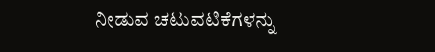ನೀಡುವ ಚಟುವಟಿಕೆಗಳನ್ನು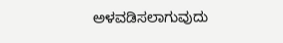ಅಳವಡಿಸಲಾಗುವುದು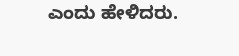ಎಂದು ಹೇಳಿದರು.